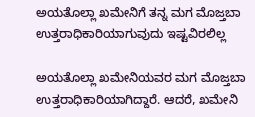ಅಯತೊಲ್ಲಾ ಖಮೇನಿಗೆ ತನ್ನ ಮಗ ಮೊಜ್ತಬಾ ಉತ್ತರಾಧಿಕಾರಿಯಾಗುವುದು ಇಷ್ಟವಿರಲಿಲ್ಲ

ಅಯತೊಲ್ಲಾ ಖಮೇನಿಯವರ ಮಗ ಮೊಜ್ತಬಾ ಉತ್ತರಾಧಿಕಾರಿಯಾಗಿದ್ದಾರೆ. ಆದರೆ, ಖಮೇನಿ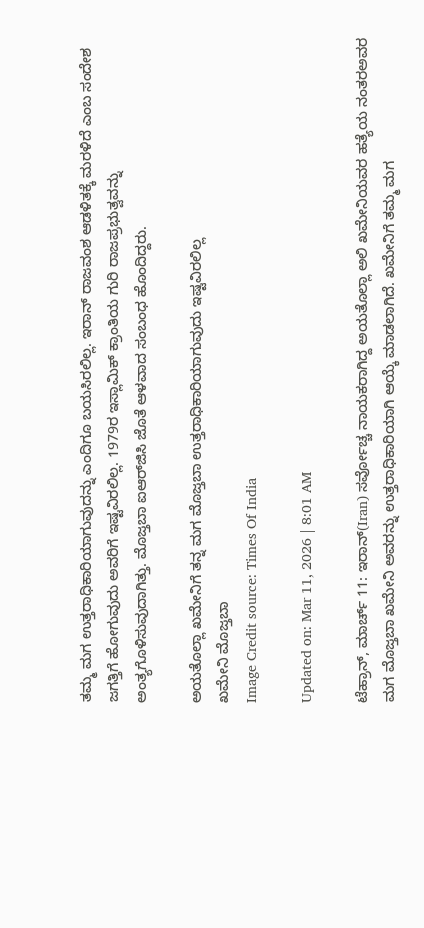ತಮ್ಮ ಮಗ ಉತ್ತರಾಧಿಕಾರಿಯಾಗುವುದನ್ನು ಎಂದಿಗೂ ಬಯಸಿರಲಿಲ್ಲ. ಇರಾನ್ ರಾಜವಂಶ ಆಡಳಿತಕ್ಕೆ ಮರಳಿದೆ ಎಂಬ ಸಂದೇಶ ಜಗತ್ತಿಗೆ ಹೋಗುವುದು ಅವರಿಗೆ ಇಷ್ಟವಿರಲಿಲ್ಲ. 1979ರ ಇಸ್ಲಾಮಿಕ್ ಕ್ರಾಂತಿಯ ಗುರಿ ರಾಜಪ್ರಭುತ್ವವನ್ನು ಅಂತ್ಯಗೊಳಿಸುವುದಾಗಿತ್ತು. ಮೊಜ್ತಬಾ ಐಆರ್‌ಜಿಸಿ ಜೊತೆ ಆಳವಾದ ಸಂಬಂಧ ಹೊಂದಿದ್ದರು.

ಅಯತೊಲ್ಲಾ ಖಮೇನಿಗೆ ತನ್ನ ಮಗ ಮೊಜ್ತಬಾ ಉತ್ತರಾಧಿಕಾರಿಯಾಗುವುದು ಇಷ್ಟವಿರಲಿಲ್ಲ
ಖಮೇನಿ ಮೊಜ್ತಬಾ
Image Credit source: Times Of India

Updated on: Mar 11, 2026 | 8:01 AM

ಟೆಹ್ರಾನ್, ಮಾರ್ಚ್ 11: ಇರಾನ್(Iran) ಸರ್ವೋಚ್ಚ ನಾಯಕರಾಗಿದ್ದ ಅಯತೊಲ್ಲಾ ಅಲಿ ಖಮೇನಿಯವರ ಹತ್ಯೆಯ ನಂತರಅವರ ಮಗ ಮೊಜ್ತಬಾ ಖಮೇನಿ ಅವರನ್ನು ಉತ್ತರಾಧಿಕಾರಿಯಾಗಿ ಆಯ್ಕೆ ಮಾಡಲಾಗಿದೆ. ಖಮೇನಿಗೆ ತಮ್ಮ ಮಗ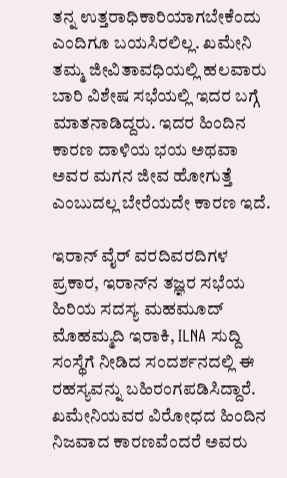ತನ್ನ ಉತ್ತರಾಧಿಕಾರಿಯಾಗಬೇಕೆಂದು ಎಂದಿಗೂ ಬಯಸಿರಲಿಲ್ಲ. ಖಮೇನಿ ತಮ್ಮ ಜೀವಿತಾವಧಿಯಲ್ಲಿ ಹಲವಾರು ಬಾರಿ ವಿಶೇಷ ಸಭೆಯಲ್ಲಿ ಇದರ ಬಗ್ಗೆ ಮಾತನಾಡಿದ್ದರು. ಇದರ ಹಿಂದಿನ ಕಾರಣ ದಾಳಿಯ ಭಯ ಅಥವಾ ಅವರ ಮಗನ ಜೀವ ಹೋಗುತ್ತೆ ಎಂಬುದಲ್ಲ ಬೇರೆಯದೇ ಕಾರಣ ಇದೆ.

ಇರಾನ್ ವೈರ್ ವರದಿವರದಿಗಳ ಪ್ರಕಾರ, ಇರಾನ್‌ನ ತಜ್ಞರ ಸಭೆಯ ಹಿರಿಯ ಸದಸ್ಯ ಮಹಮೂದ್ ಮೊಹಮ್ಮದಿ ಇರಾಕಿ, ILNA ಸುದ್ದಿ ಸಂಸ್ಥೆಗೆ ನೀಡಿದ ಸಂದರ್ಶನದಲ್ಲಿ ಈ ರಹಸ್ಯವನ್ನು ಬಹಿರಂಗಪಡಿಸಿದ್ದಾರೆ. ಖಮೇನಿಯವರ ವಿರೋಧದ ಹಿಂದಿನ ನಿಜವಾದ ಕಾರಣವೆಂದರೆ ಅವರು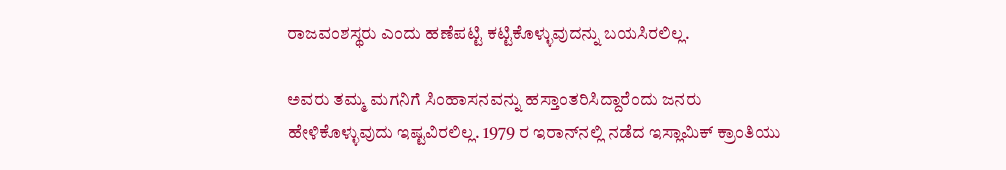ರಾಜವಂಶಸ್ಥರು ಎಂದು ಹಣೆಪಟ್ಟಿ ಕಟ್ಟಿಕೊಳ್ಳುವುದನ್ನು ಬಯಸಿರಲಿಲ್ಲ.

ಅವರು ತಮ್ಮ ಮಗನಿಗೆ ಸಿಂಹಾಸನವನ್ನು ಹಸ್ತಾಂತರಿಸಿದ್ದಾರೆಂದು ಜನರು ಹೇಳಿಕೊಳ್ಳುವುದು ಇಷ್ಟವಿರಲಿಲ್ಲ. 1979 ರ ಇರಾನ್‌ನಲ್ಲಿ ನಡೆದ ಇಸ್ಲಾಮಿಕ್ ಕ್ರಾಂತಿಯು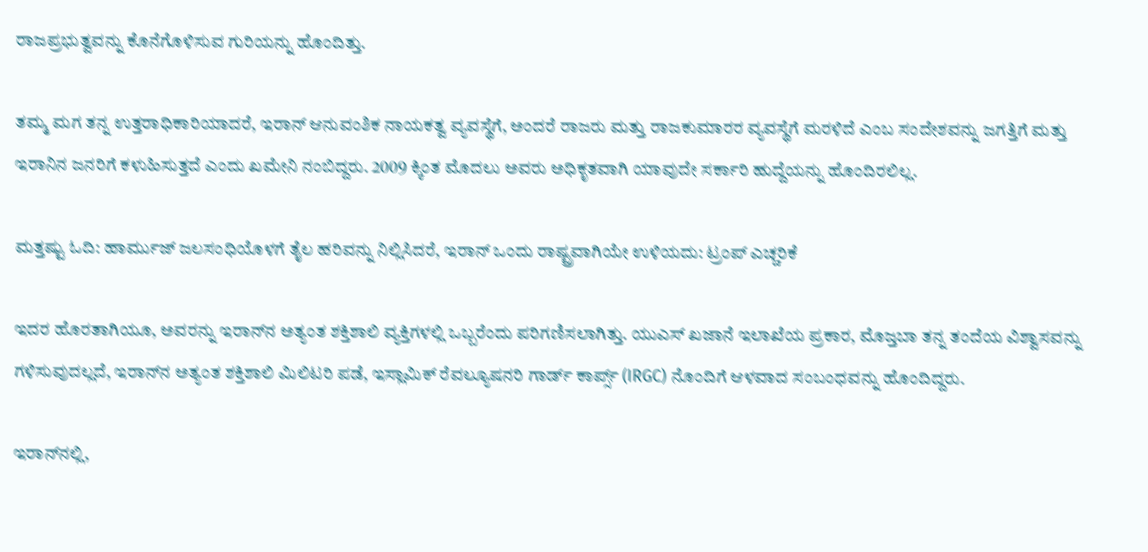ರಾಜಪ್ರಭುತ್ವವನ್ನು ಕೊನೆಗೊಳಿಸುವ ಗುರಿಯನ್ನು ಹೊಂದಿತ್ತು.

ತಮ್ಮ ಮಗ ತನ್ನ ಉತ್ತರಾಧಿಕಾರಿಯಾದರೆ, ಇರಾನ್ ಆನುವಂಶಿಕ ನಾಯಕತ್ವ ವ್ಯವಸ್ಥೆಗೆ, ಅಂದರೆ ರಾಜರು ಮತ್ತು ರಾಜಕುಮಾರರ ವ್ಯವಸ್ಥೆಗೆ ಮರಳಿದೆ ಎಂಬ ಸಂದೇಶವನ್ನು ಜಗತ್ತಿಗೆ ಮತ್ತು ಇರಾನಿನ ಜನರಿಗೆ ಕಳುಹಿಸುತ್ತದೆ ಎಂದು ಖಮೇನಿ ನಂಬಿದ್ದರು. 2009 ಕ್ಕಿಂತ ಮೊದಲು ಅವರು ಅಧಿಕೃತವಾಗಿ ಯಾವುದೇ ಸರ್ಕಾರಿ ಹುದ್ದೆಯನ್ನು ಹೊಂದಿರಲಿಲ್ಲ.

ಮತ್ತಷ್ಟು ಓದಿ: ಹಾರ್ಮುಜ್ ಜಲಸಂಧಿಯೊಳಗೆ ತೈಲ ಹರಿವನ್ನು ನಿಲ್ಲಿಸಿದರೆ, ಇರಾನ್ ಒಂದು ರಾಷ್ಟ್ರವಾಗಿಯೇ ಉಳಿಯದು: ಟ್ರಂಪ್ ಎಚ್ಚರಿಕೆ

ಇದರ ಹೊರತಾಗಿಯೂ, ಅವರನ್ನು ಇರಾನ್‌ನ ಅತ್ಯಂತ ಶಕ್ತಿಶಾಲಿ ವ್ಯಕ್ತಿಗಳಲ್ಲಿ ಒಬ್ಬರೆಂದು ಪರಿಗಣಿಸಲಾಗಿತ್ತು. ಯುಎಸ್ ಖಜಾನೆ ಇಲಾಖೆಯ ಪ್ರಕಾರ, ಮೊಜ್ತಬಾ ತನ್ನ ತಂದೆಯ ವಿಶ್ವಾಸವನ್ನು ಗಳಿಸುವುದಲ್ಲದೆ, ಇರಾನ್‌ನ ಅತ್ಯಂತ ಶಕ್ತಿಶಾಲಿ ಮಿಲಿಟರಿ ಪಡೆ, ಇಸ್ಲಾಮಿಕ್ ರೆವಲ್ಯೂಷನರಿ ಗಾರ್ಡ್ ಕಾರ್ಪ್ಸ್ (IRGC) ನೊಂದಿಗೆ ಆಳವಾದ ಸಂಬಂಧವನ್ನು ಹೊಂದಿದ್ದರು.

ಇರಾನ್‌ನಲ್ಲಿ,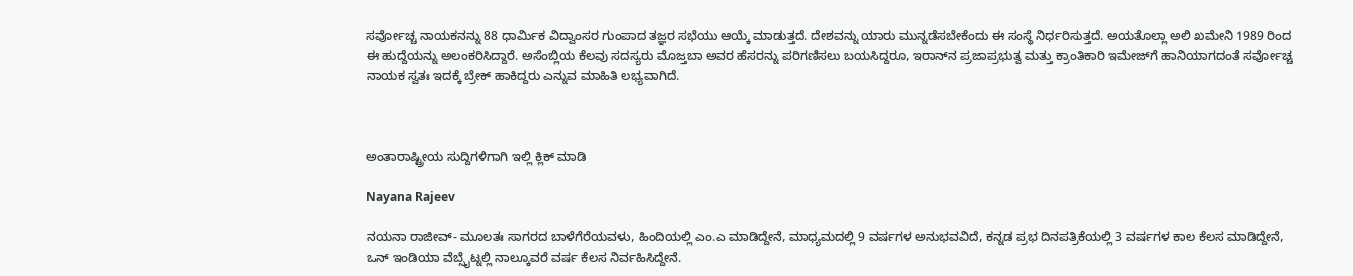ಸರ್ವೋಚ್ಚ ನಾಯಕನನ್ನು 88 ಧಾರ್ಮಿಕ ವಿದ್ವಾಂಸರ ಗುಂಪಾದ ತಜ್ಞರ ಸಭೆಯು ಆಯ್ಕೆ ಮಾಡುತ್ತದೆ. ದೇಶವನ್ನು ಯಾರು ಮುನ್ನಡೆಸಬೇಕೆಂದು ಈ ಸಂಸ್ಥೆ ನಿರ್ಧರಿಸುತ್ತದೆ. ಅಯತೊಲ್ಲಾ ಅಲಿ ಖಮೇನಿ 1989 ರಿಂದ ಈ ಹುದ್ದೆಯನ್ನು ಅಲಂಕರಿಸಿದ್ದಾರೆ. ಅಸೆಂಬ್ಲಿಯ ಕೆಲವು ಸದಸ್ಯರು ಮೊಜ್ತಬಾ ಅವರ ಹೆಸರನ್ನು ಪರಿಗಣಿಸಲು ಬಯಸಿದ್ದರೂ, ಇರಾನ್‌ನ ಪ್ರಜಾಪ್ರಭುತ್ವ ಮತ್ತು ಕ್ರಾಂತಿಕಾರಿ ಇಮೇಜ್‌ಗೆ ಹಾನಿಯಾಗದಂತೆ ಸರ್ವೋಚ್ಚ ನಾಯಕ ಸ್ವತಃ ಇದಕ್ಕೆ ಬ್ರೇಕ್ ಹಾಕಿದ್ದರು ಎನ್ನುವ ಮಾಹಿತಿ ಲಭ್ಯವಾಗಿದೆ.



ಅಂತಾರಾಷ್ಟ್ರೀಯ ಸುದ್ದಿಗಳಿಗಾಗಿ ಇಲ್ಲಿ ಕ್ಲಿಕ್ ಮಾಡಿ

Nayana Rajeev

ನಯನಾ ರಾಜೀವ್- ಮೂಲತಃ ಸಾಗರದ ಬಾಳೆಗೆರೆಯವಳು, ಹಿಂದಿಯಲ್ಲಿ ಎಂ.ಎ ಮಾಡಿದ್ದೇನೆ, ಮಾಧ್ಯಮದಲ್ಲಿ 9 ವರ್ಷಗಳ ಅನುಭವವಿದೆ, ಕನ್ನಡ ಪ್ರಭ ದಿನಪತ್ರಿಕೆಯಲ್ಲಿ 3 ವರ್ಷಗಳ ಕಾಲ ಕೆಲಸ ಮಾಡಿದ್ದೇನೆ, ಒನ್ ಇಂಡಿಯಾ ವೆಬ್ಸೈಟ್ನಲ್ಲಿ ನಾಲ್ಕೂವರೆ ವರ್ಷ ಕೆಲಸ ನಿರ್ವಹಿಸಿದ್ದೇನೆ.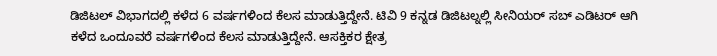ಡಿಜಿಟಲ್ ವಿಭಾಗದಲ್ಲಿ ಕಳೆದ 6 ವರ್ಷಗಳಿಂದ ಕೆಲಸ ಮಾಡುತ್ತಿದ್ದೇನೆ. ಟಿವಿ 9 ಕನ್ನಡ ಡಿಜಿಟಲ್ನಲ್ಲಿ ಸೀನಿಯರ್ ಸಬ್ ಎಡಿಟರ್ ಆಗಿ ಕಳೆದ ಒಂದೂವರೆ ವರ್ಷಗಳಿಂದ ಕೆಲಸ ಮಾಡುತ್ತಿದ್ದೇನೆ. ಆಸಕ್ತಿಕರ ಕ್ಷೇತ್ರ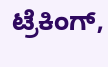ಟ್ರೆಕಿಂಗ್,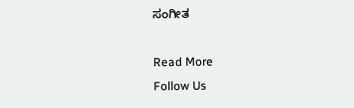ಸಂಗೀತ

Read More
Follow Us